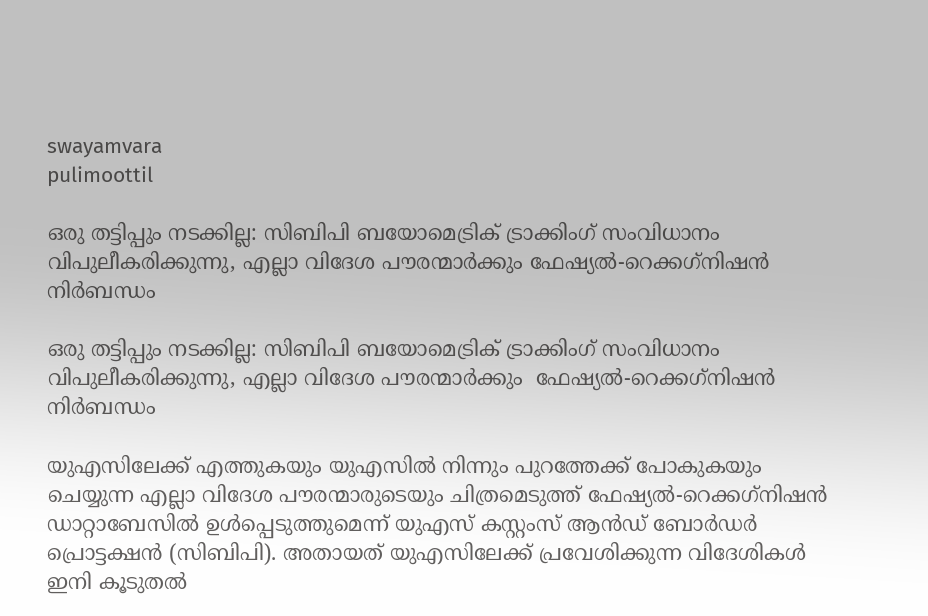swayamvara
pulimoottil

ഒരു തട്ടിപ്പും നടക്കില്ല: സിബിപി ബയോമെട്രിക് ട്രാക്കിംഗ് സംവിധാനം വിപുലീകരിക്കുന്നു, എല്ലാ വിദേശ പൗരന്മാർക്കും ഫേഷ്യല്‍-റെക്കഗ്‌നിഷന്‍ നിർബന്ധം

ഒരു തട്ടിപ്പും നടക്കില്ല: സിബിപി ബയോമെട്രിക് ട്രാക്കിംഗ് സംവിധാനം വിപുലീകരിക്കുന്നു, എല്ലാ വിദേശ പൗരന്മാർക്കും  ഫേഷ്യല്‍-റെക്കഗ്‌നിഷന്‍ നിർബന്ധം

യുഎസിലേക്ക് എത്തുകയും യുഎസില്‍ നിന്നും പുറത്തേക്ക് പോകുകയും ചെയ്യുന്ന എല്ലാ വിദേശ പൗരന്മാരുടെയും ചിത്രമെടുത്ത് ഫേഷ്യല്‍-റെക്കഗ്‌നിഷന്‍ ഡാറ്റാബേസില്‍ ഉള്‍പ്പെടുത്തുമെന്ന് യുഎസ് കസ്റ്റംസ് ആന്‍ഡ് ബോര്‍ഡര്‍ പ്രൊട്ടക്ഷന്‍ (സിബിപി). അതായത് യുഎസിലേക്ക് പ്രവേശിക്കുന്ന വിദേശികള്‍ ഇനി കൂടുതല്‍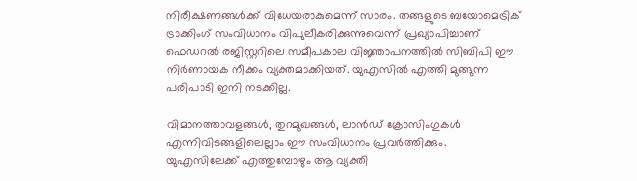നിരീക്ഷണങ്ങള്‍ക്ക് വിധേയരാകുമെന്ന് സാരം. തങ്ങളുടെ ബയോമെട്രിക് ട്രാക്കിംഗ് സംവിധാനം വിപുലീകരിക്കുന്നുവെന്ന് പ്രഖ്യാപിച്ചാണ് ഫെഡറല്‍ രജിസ്റ്ററിലെ സമീപകാല വിജ്ഞാപനത്തില്‍ സിബിപി ഈ നിര്‍ണായക നീക്കം വ്യക്തമാക്കിയത്. യുഎസിൽ എത്തി മുങ്ങുന്ന പരിപാടി ഇനി നടക്കില്ല.

വിമാനത്താവളങ്ങള്‍, തുറമുഖങ്ങള്‍, ലാന്‍ഡ് ക്രോസിംഗുകള്‍ എന്നിവിടങ്ങളിലെല്ലാം ഈ സംവിധാനം പ്രവര്‍ത്തിക്കും. യുഎസിലേക്ക് എത്തുമ്പോഴും ആ വ്യക്തി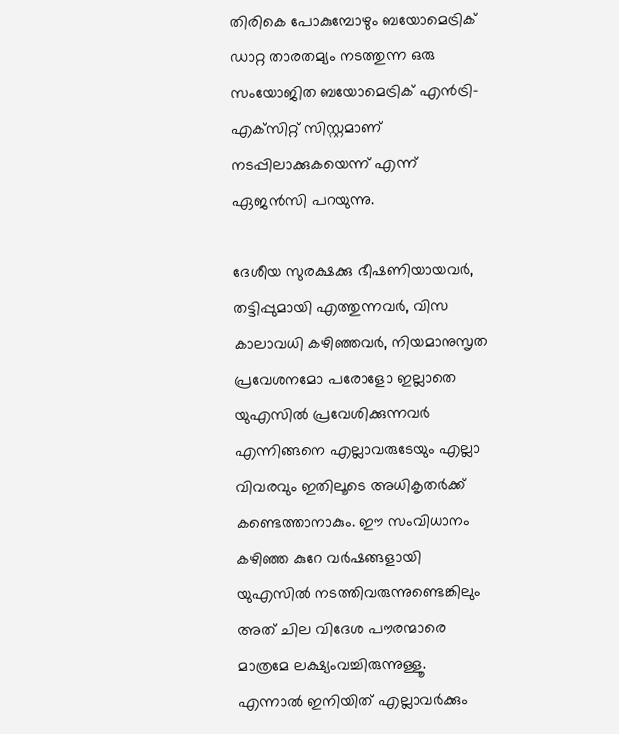തിരികെ പോകുമ്പോഴും ബയോമെട്രിക് ഡാറ്റ താരതമ്യം നടത്തുന്ന ഒരു സംയോജിത ബയോമെട്രിക് എന്‍ട്രി-എക്‌സിറ്റ് സിസ്റ്റമാണ് നടപ്പിലാക്കുകയെന്ന് എന്ന് ഏജന്‍സി പറയുന്നു.

ദേശീയ സുരക്ഷക്കു ഭീഷണിയായവർ, തട്ടിപ്പുമായി എത്തുന്നവർ, വിസ കാലാവധി കഴിഞ്ഞവര്‍, നിയമാനുസൃത പ്രവേശനമോ പരോളോ ഇല്ലാതെ യുഎസില്‍ പ്രവേശിക്കുന്നവർ എന്നിങ്ങനെ എല്ലാവരുടേയും എല്ലാ വിവരവും ഇതിലൂടെ അധികൃതര്‍ക്ക് കണ്ടെത്താനാകും. ഈ സംവിധാനം കഴിഞ്ഞ കുറേ വര്‍ഷങ്ങളായി യുഎസില്‍ നടത്തിവരുന്നുണ്ടെങ്കിലും അത് ചില വിദേശ പൗരന്മാരെ മാത്രമേ ലക്ഷ്യംവച്ചിരുന്നുള്ളൂ. എന്നാല്‍ ഇനിയിത് എല്ലാവര്‍ക്കും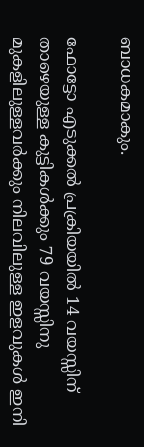ബാധകമാകും.

ഫോട്ടോ എടുക്കല്‍ പ്രക്രിയയില്‍ 14 വയസ്സിന് താഴെയുള്ള കുട്ടികള്‍ക്കും 79 വയസ്സിനു മുകളിലുള്ളവര്‍ക്കും നിലവിലുള്ള ഇളവുകള്‍ ഇനി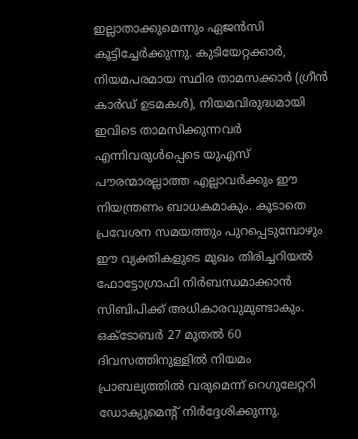ഇല്ലാതാക്കുമെന്നും ഏജന്‍സി കൂട്ടിച്ചേര്‍ക്കുന്നു. കുടിയേറ്റക്കാര്‍, നിയമപരമായ സ്ഥിര താമസക്കാര്‍ (ഗ്രീന്‍ കാര്‍ഡ് ഉടമകള്‍), നിയമവിരുദ്ധമായി ഇവിടെ താമസിക്കുന്നവര്‍ എന്നിവരുള്‍പ്പെടെ യുഎസ് പൗരന്മാരല്ലാത്ത എല്ലാവര്‍ക്കും ഈ നിയന്ത്രണം ബാധകമാകും. കൂടാതെ പ്രവേശന സമയത്തും പുറപ്പെടുമ്പോഴും ഈ വ്യക്തികളുടെ മുഖം തിരിച്ചറിയല്‍ ഫോട്ടോഗ്രാഫി നിര്‍ബന്ധമാക്കാന്‍ സിബിപിക്ക് അധികാരവുമുണ്ടാകും. ഒക്ടോബര്‍ 27 മുതല്‍ 60 ദിവസത്തിനുള്ളില്‍ നിയമം പ്രാബല്യത്തില്‍ വരുമെന്ന് റെഗുലേറ്ററി ഡോക്യുമെന്റ് നിര്‍ദ്ദേശിക്കുന്നു.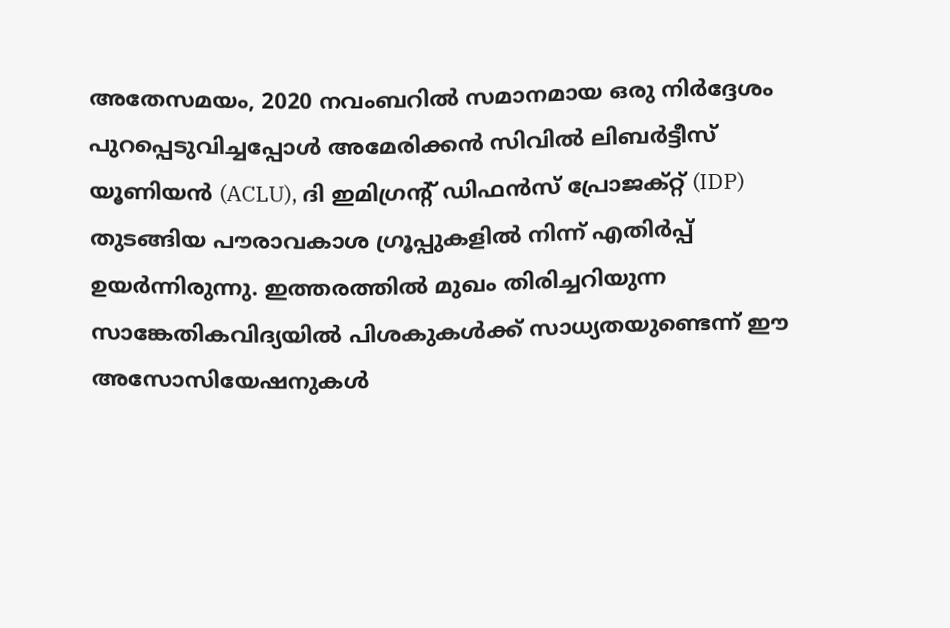അതേസമയം, 2020 നവംബറില്‍ സമാനമായ ഒരു നിര്‍ദ്ദേശം പുറപ്പെടുവിച്ചപ്പോള്‍ അമേരിക്കന്‍ സിവില്‍ ലിബര്‍ട്ടീസ് യൂണിയന്‍ (ACLU), ദി ഇമിഗ്രന്റ് ഡിഫന്‍സ് പ്രോജക്റ്റ് (IDP) തുടങ്ങിയ പൗരാവകാശ ഗ്രൂപ്പുകളില്‍ നിന്ന് എതിര്‍പ്പ് ഉയര്‍ന്നിരുന്നു. ഇത്തരത്തില്‍ മുഖം തിരിച്ചറിയുന്ന സാങ്കേതികവിദ്യയില്‍ പിശകുകള്‍ക്ക് സാധ്യതയുണ്ടെന്ന് ഈ അസോസിയേഷനുകള്‍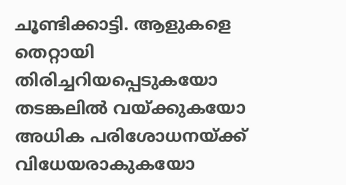ചൂണ്ടിക്കാട്ടി. ആളുകളെ തെറ്റായി തിരിച്ചറിയപ്പെടുകയോ തടങ്കലില്‍ വയ്ക്കുകയോ അധിക പരിശോധനയ്ക്ക് വിധേയരാകുകയോ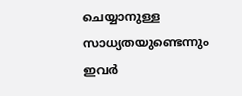ചെയ്യാനുള്ള സാധ്യതയുണ്ടെന്നും ഇവര്‍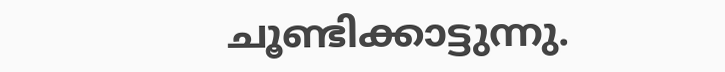ചൂണ്ടിക്കാട്ടുന്നു.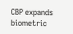CBP expands biometric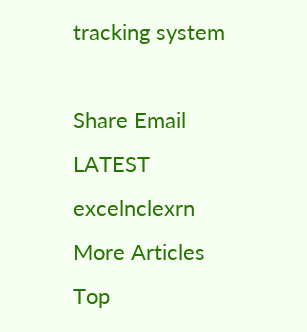tracking system

Share Email
LATEST excelnclexrn
More Articles
Top